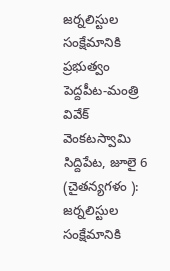జర్నలిస్టుల సంక్షేమానికి ప్రభుత్వం పెద్దపీట-మంత్రి వివేక్ వెంకటస్వామి
సిద్దిపేట, జూలై 6 (చైతన్యగళం ): జర్నలిస్టుల సంక్షేమానికి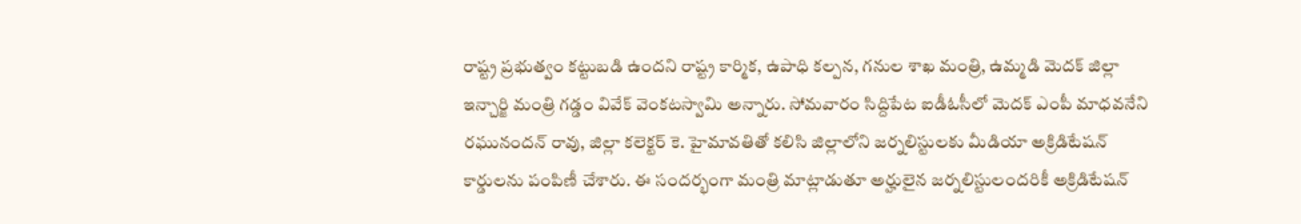రాష్ట్ర ప్రభుత్వం కట్టుబడి ఉందని రాష్ట్ర కార్మిక, ఉపాధి కల్పన, గనుల శాఖ మంత్రి, ఉమ్మడి మెదక్ జిల్లా ఇన్చార్జి మంత్రి గడ్డం వివేక్ వెంకటస్వామి అన్నారు. సోమవారం సిద్దిపేట ఐడీఓసీలో మెదక్ ఎంపీ మాధవనేని రఘునందన్ రావు, జిల్లా కలెక్టర్ కె. హైమావతితో కలిసి జిల్లాలోని జర్నలిస్టులకు మీడియా అక్రిడిటేషన్ కార్డులను పంపిణీ చేశారు. ఈ సందర్భంగా మంత్రి మాట్లాడుతూ అర్హులైన జర్నలిస్టులందరికీ అక్రిడిటేషన్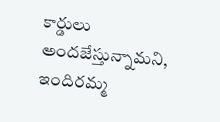కార్డులు అందజేస్తున్నామని, ఇందిరమ్మ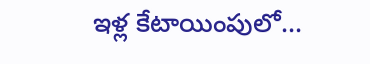ఇళ్ల కేటాయింపులో...